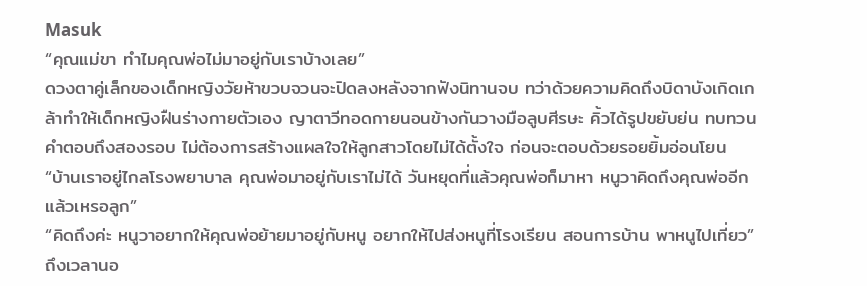Masuk
“คุณแม่ขา ทำไมคุณพ่อไม่มาอยู่กับเราบ้างเลย”
ดวงตาคู่เล็กของเด็กหญิงวัยห้าขวบจวนจะปิดลงหลังจากฟังนิทานจบ ทว่าด้วยความคิดถึงบิดาบังเกิดเกล้าทำให้เด็กหญิงฝืนร่างกายตัวเอง ญาตาวีทอดกายนอนข้างกันวางมือลูบศีรษะ คิ้วได้รูปขยับย่น ทบทวนคำตอบถึงสองรอบ ไม่ต้องการสร้างแผลใจให้ลูกสาวโดยไม่ได้ตั้งใจ ก่อนจะตอบด้วยรอยยิ้มอ่อนโยน
“บ้านเราอยู่ไกลโรงพยาบาล คุณพ่อมาอยู่กับเราไม่ได้ วันหยุดที่แล้วคุณพ่อก็มาหา หนูวาคิดถึงคุณพ่ออีกแล้วเหรอลูก”
“คิดถึงค่ะ หนูวาอยากให้คุณพ่อย้ายมาอยู่กับหนู อยากให้ไปส่งหนูที่โรงเรียน สอนการบ้าน พาหนูไปเที่ยว”
ถึงเวลานอ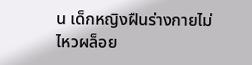น เด็กหญิงฝืนร่างกายไม่ไหวผล็อย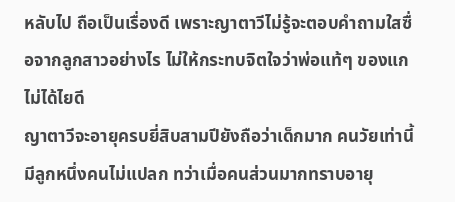หลับไป ถือเป็นเรื่องดี เพราะญาตาวีไม่รู้จะตอบคำถามใสซื่อจากลูกสาวอย่างไร ไม่ให้กระทบจิตใจว่าพ่อแท้ๆ ของแกไม่ได้ไยดี
ญาตาวีจะอายุครบยี่สิบสามปียังถือว่าเด็กมาก คนวัยเท่านี้มีลูกหนึ่งคนไม่แปลก ทว่าเมื่อคนส่วนมากทราบอายุ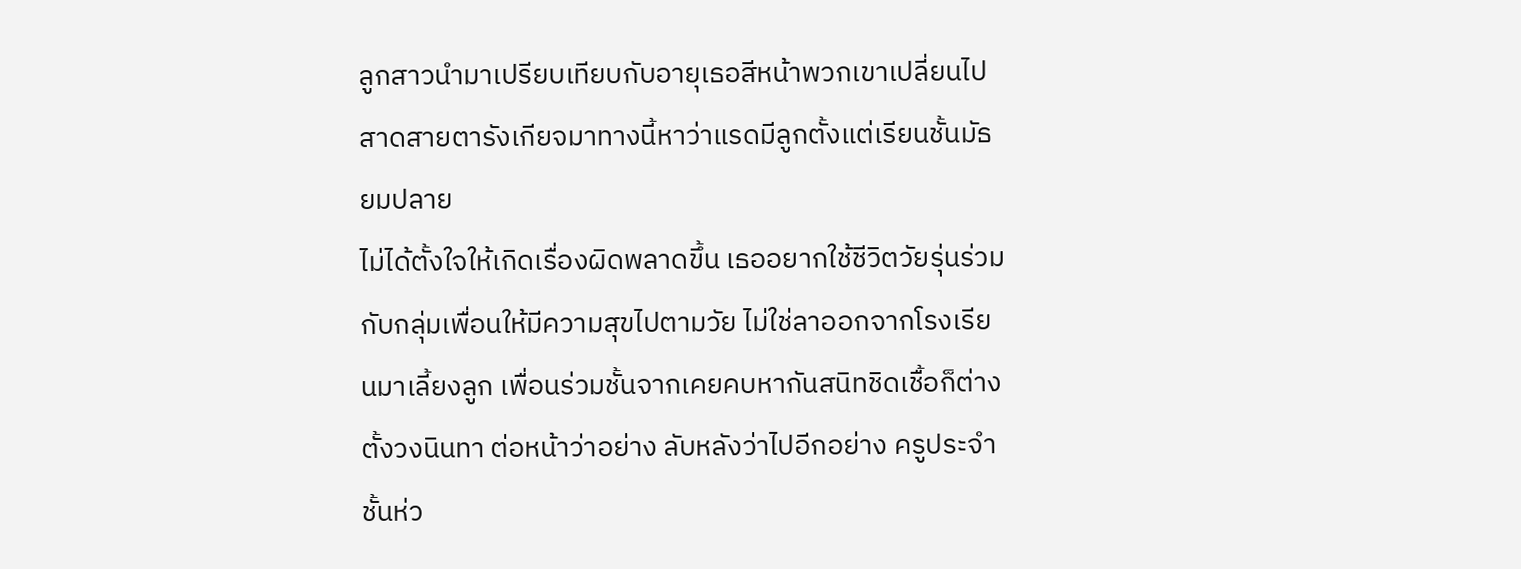ลูกสาวนำมาเปรียบเทียบกับอายุเธอสีหน้าพวกเขาเปลี่ยนไป สาดสายตารังเกียจมาทางนี้หาว่าแรดมีลูกตั้งแต่เรียนชั้นมัธยมปลาย
ไม่ได้ตั้งใจให้เกิดเรื่องผิดพลาดขึ้น เธออยากใช้ชีวิตวัยรุ่นร่วมกับกลุ่มเพื่อนให้มีความสุขไปตามวัย ไม่ใช่ลาออกจากโรงเรียนมาเลี้ยงลูก เพื่อนร่วมชั้นจากเคยคบหากันสนิทชิดเชื้อก็ต่างตั้งวงนินทา ต่อหน้าว่าอย่าง ลับหลังว่าไปอีกอย่าง ครูประจำชั้นห่ว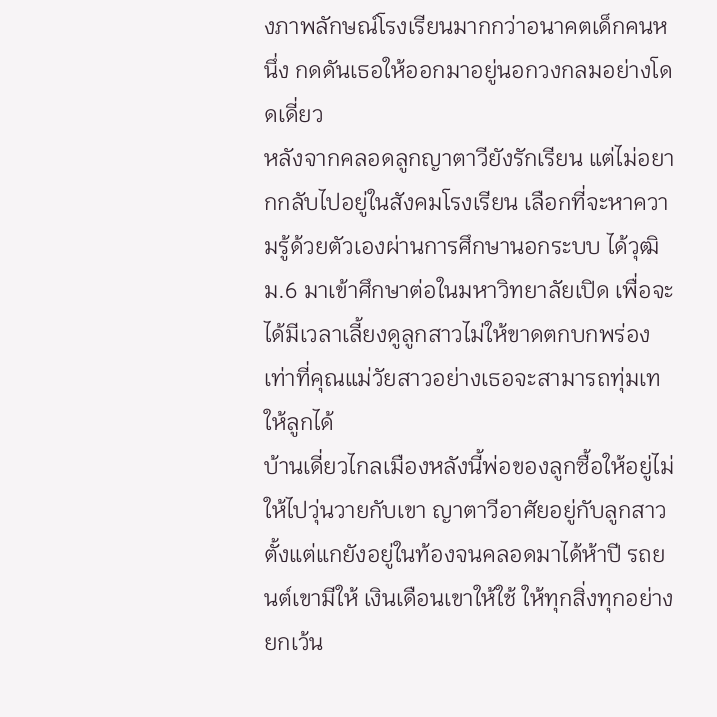งภาพลักษณ์โรงเรียนมากกว่าอนาคตเด็กคนหนึ่ง กดดันเธอให้ออกมาอยู่นอกวงกลมอย่างโดดเดี่ยว
หลังจากคลอดลูกญาตาวียังรักเรียน แต่ไม่อยากกลับไปอยู่ในสังคมโรงเรียน เลือกที่จะหาความรู้ด้วยตัวเองผ่านการศึกษานอกระบบ ได้วุฒิ ม.6 มาเข้าศึกษาต่อในมหาวิทยาลัยเปิด เพื่อจะได้มีเวลาเลี้ยงดูลูกสาวไม่ให้ขาดตกบกพร่อง เท่าที่คุณแม่วัยสาวอย่างเธอจะสามารถทุ่มเทให้ลูกได้
บ้านเดี่ยวไกลเมืองหลังนี้พ่อของลูกซื้อให้อยู่ไม่ให้ไปวุ่นวายกับเขา ญาตาวีอาศัยอยู่กับลูกสาวตั้งแต่แกยังอยู่ในท้องจนคลอดมาได้ห้าปี รถยนต์เขามีให้ เงินเดือนเขาให้ใช้ ให้ทุกสิ่งทุกอย่างยกเว้น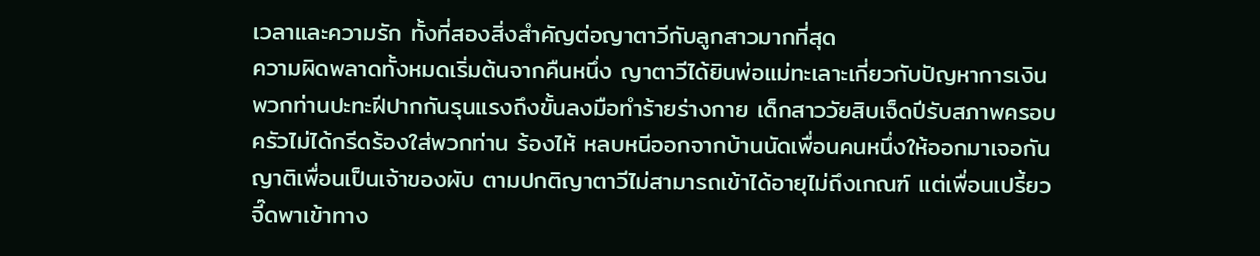เวลาและความรัก ทั้งที่สองสิ่งสำคัญต่อญาตาวีกับลูกสาวมากที่สุด
ความผิดพลาดทั้งหมดเริ่มต้นจากคืนหนึ่ง ญาตาวีได้ยินพ่อแม่ทะเลาะเกี่ยวกับปัญหาการเงิน พวกท่านปะทะฝีปากกันรุนแรงถึงขั้นลงมือทำร้ายร่างกาย เด็กสาววัยสิบเจ็ดปีรับสภาพครอบครัวไม่ได้กรีดร้องใส่พวกท่าน ร้องไห้ หลบหนีออกจากบ้านนัดเพื่อนคนหนึ่งให้ออกมาเจอกัน ญาติเพื่อนเป็นเจ้าของผับ ตามปกติญาตาวีไม่สามารถเข้าได้อายุไม่ถึงเกณฑ์ แต่เพื่อนเปรี้ยวจี๊ดพาเข้าทาง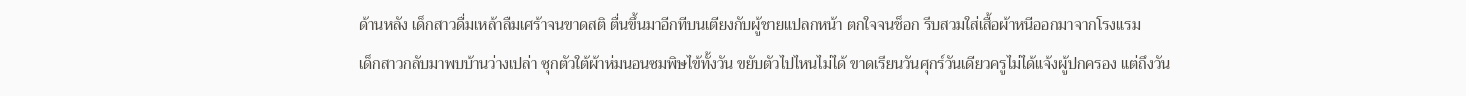ด้านหลัง เด็กสาวดื่มเหล้าลืมเศร้าจนขาดสติ ตื่นขึ้นมาอีกทีบนเตียงกับผู้ชายแปลกหน้า ตกใจจนช็อก รีบสวมใส่เสื้อผ้าหนีออกมาจากโรงแรม
เด็กสาวกลับมาพบบ้านว่างเปล่า ซุกตัวใต้ผ้าห่มนอนซมพิษไข้ทั้งวัน ขยับตัวไปไหนไม่ได้ ขาดเรียนวันศุกร์วันเดียวครูไม่ได้แจ้งผู้ปกครอง แต่ถึงวัน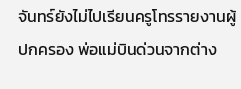จันทร์ยังไม่ไปเรียนครูโทรรายงานผู้ปกครอง พ่อแม่บินด่วนจากต่าง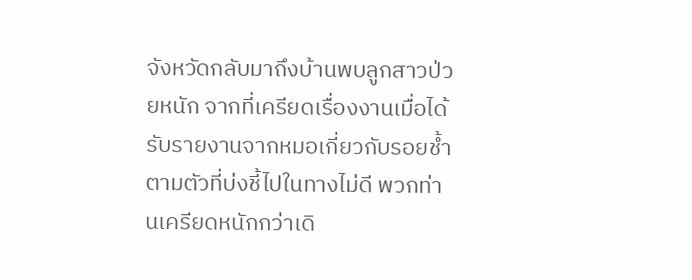จังหวัดกลับมาถึงบ้านพบลูกสาวป่วยหนัก จากที่เครียดเรื่องงานเมื่อได้รับรายงานจากหมอเกี่ยวกับรอยช้ำตามตัวที่บ่งชี้ไปในทางไม่ดี พวกท่านเครียดหนักกว่าเดิ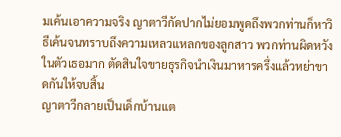มเค้นเอาความจริง ญาตาวีกัดปากไม่ยอมพูดถึงพวกท่านก็หาวิธีเค้นจนทราบถึงความเหลวแหลกของลูกสาว พวกท่านผิดหวังในตัวเธอมาก ตัดสินใจขายธุรกิจนำเงินมาหารครึ่งแล้วหย่าขาดกันให้จบสิ้น
ญาตาวีกลายเป็นเด็กบ้านแต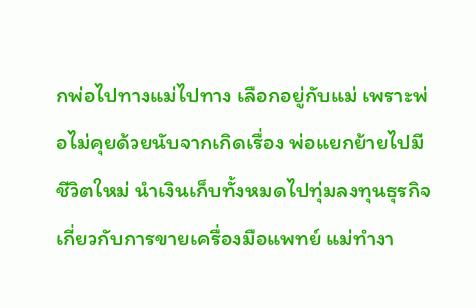กพ่อไปทางแม่ไปทาง เลือกอยู่กับแม่ เพราะพ่อไม่คุยด้วยนับจากเกิดเรื่อง พ่อแยกย้ายไปมีชีวิตใหม่ นำเงินเก็บทั้งหมดไปทุ่มลงทุนธุรกิจเกี่ยวกับการขายเครื่องมือแพทย์ แม่ทำงา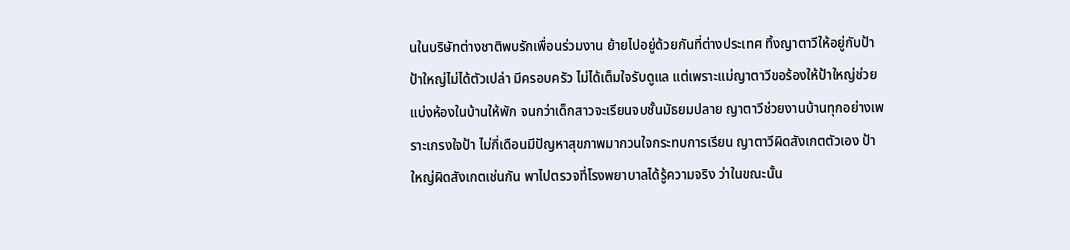นในบริษัทต่างชาติพบรักเพื่อนร่วมงาน ย้ายไปอยู่ด้วยกันที่ต่างประเทศ ทิ้งญาตาวีให้อยู่กับป้า
ป้าใหญ่ไม่ได้ตัวเปล่า มีครอบครัว ไม่ได้เต็มใจรับดูแล แต่เพราะแม่ญาตาวีขอร้องให้ป้าใหญ่ช่วยแบ่งห้องในบ้านให้พัก จนกว่าเด็กสาวจะเรียนจบชั้นมัธยมปลาย ญาตาวีช่วยงานบ้านทุกอย่างเพราะเกรงใจป้า ไม่กี่เดือนมีปัญหาสุขภาพมากวนใจกระทบการเรียน ญาตาวีผิดสังเกตตัวเอง ป้าใหญ่ผิดสังเกตเช่นกัน พาไปตรวจที่โรงพยาบาลได้รู้ความจริง ว่าในขณะนั้น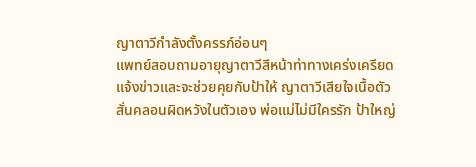ญาตาวีกำลังตั้งครรภ์อ่อนๆ
แพทย์สอบถามอายุญาตาวีสีหน้าท่าทางเคร่งเครียด แจ้งข่าวและจะช่วยคุยกับป้าให้ ญาตาวีเสียใจเนื้อตัวสั่นคลอนผิดหวังในตัวเอง พ่อแม่ไม่มีใครรัก ป้าใหญ่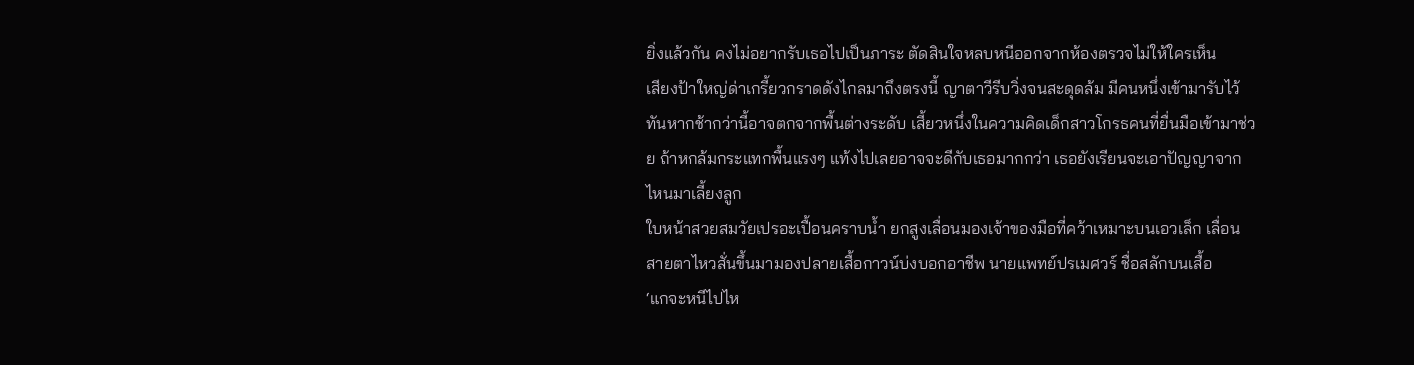ยิ่งแล้วกัน คงไม่อยากรับเธอไปเป็นภาระ ตัดสินใจหลบหนีออกจากห้องตรวจไม่ให้ใครเห็น
เสียงป้าใหญ่ด่าเกรี้ยวกราดดังไกลมาถึงตรงนี้ ญาตาวีรีบวิ่งจนสะดุดล้ม มีคนหนึ่งเข้ามารับไว้ทันหากช้ากว่านี้อาจตกจากพื้นต่างระดับ เสี้ยวหนึ่งในความคิดเด็กสาวโกรธคนที่ยื่นมือเข้ามาช่วย ถ้าหกล้มกระแทกพื้นแรงๆ แท้งไปเลยอาจจะดีกับเธอมากกว่า เธอยังเรียนจะเอาปัญญาจากไหนมาเลี้ยงลูก
ใบหน้าสวยสมวัยเปรอะเปื้อนคราบน้ำ ยกสูงเลื่อนมองเจ้าของมือที่คว้าเหมาะบนเอวเล็ก เลื่อนสายตาไหวสั่นขึ้นมามองปลายเสื้อกาวน์บ่งบอกอาชีพ นายแพทย์ปรเมศวร์ ชื่อสลักบนเสื้อ
‘แกจะหนีไปไห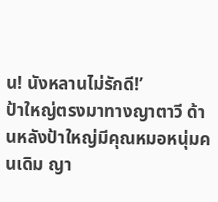น! นังหลานไม่รักดี!’
ป้าใหญ่ตรงมาทางญาตาวี ด้านหลังป้าใหญ่มีคุณหมอหนุ่มคนเดิม ญา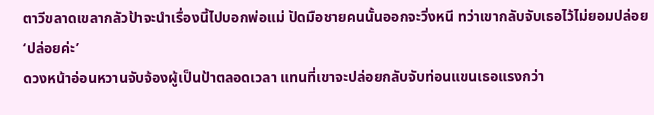ตาวีขลาดเขลากลัวป้าจะนำเรื่องนี้ไปบอกพ่อแม่ ปัดมือชายคนนั้นออกจะวิ่งหนี ทว่าเขากลับจับเธอไว้ไม่ยอมปล่อย
‘ปล่อยค่ะ’
ดวงหน้าอ่อนหวานจับจ้องผู้เป็นป้าตลอดเวลา แทนที่เขาจะปล่อยกลับจับท่อนแขนเธอแรงกว่า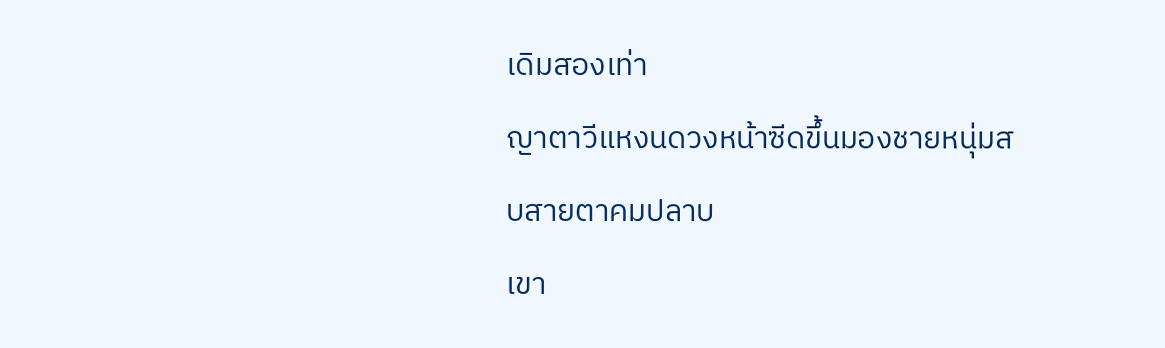เดิมสองเท่า
ญาตาวีแหงนดวงหน้าซีดขึ้นมองชายหนุ่มสบสายตาคมปลาบ
เขา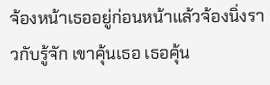จ้องหน้าเธออยู่ก่อนหน้าแล้วจ้องนิ่งราวกับรู้จัก เขาคุ้นเธอ เธอคุ้น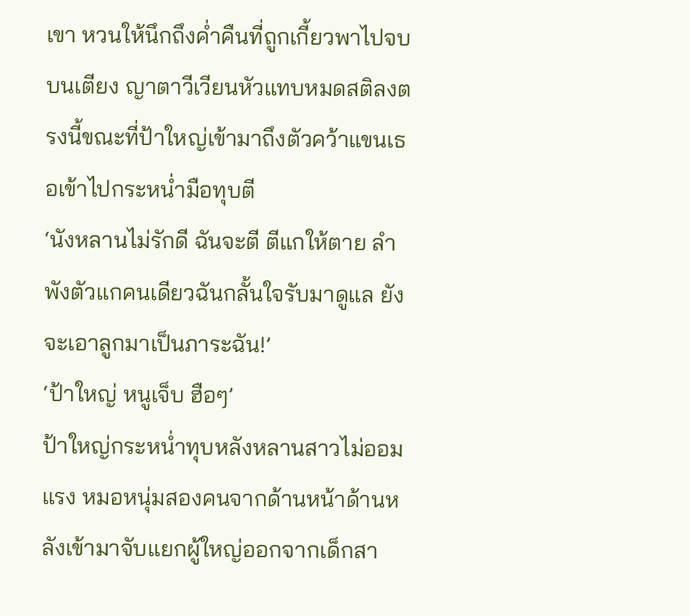เขา หวนให้นึกถึงค่ำคืนที่ถูกเกี้ยวพาไปจบบนเตียง ญาตาวีเวียนหัวแทบหมดสติลงตรงนี้ขณะที่ป้าใหญ่เข้ามาถึงตัวคว้าแขนเธอเข้าไปกระหน่ำมือทุบตี
‘นังหลานไม่รักดี ฉันจะตี ตีแกให้ตาย ลำพังตัวแกคนเดียวฉันกลั้นใจรับมาดูแล ยังจะเอาลูกมาเป็นภาระฉัน!’
‘ป้าใหญ่ หนูเจ็บ ฮือๆ’
ป้าใหญ่กระหน่ำทุบหลังหลานสาวไม่ออมแรง หมอหนุ่มสองคนจากด้านหน้าด้านหลังเข้ามาจับแยกผู้ใหญ่ออกจากเด็กสา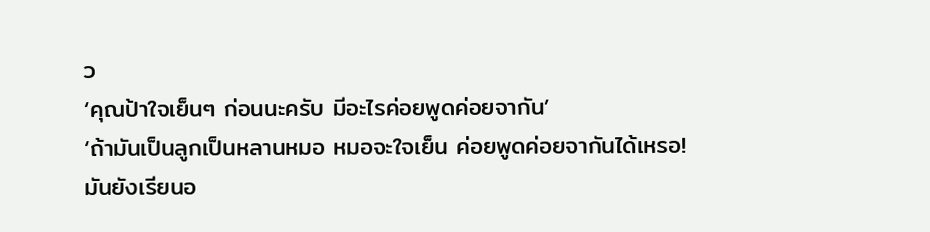ว
‘คุณป้าใจเย็นๆ ก่อนนะครับ มีอะไรค่อยพูดค่อยจากัน’
‘ถ้ามันเป็นลูกเป็นหลานหมอ หมอจะใจเย็น ค่อยพูดค่อยจากันได้เหรอ! มันยังเรียนอ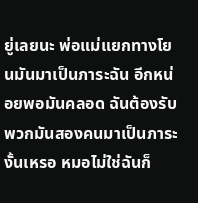ยู่เลยนะ พ่อแม่แยกทางโยนมันมาเป็นภาระฉัน อีกหน่อยพอมันคลอด ฉันต้องรับพวกมันสองคนมาเป็นภาระงั้นเหรอ หมอไม่ใช่ฉันก็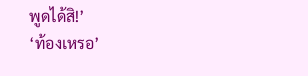พูดได้สิ!’
‘ท้องเหรอ’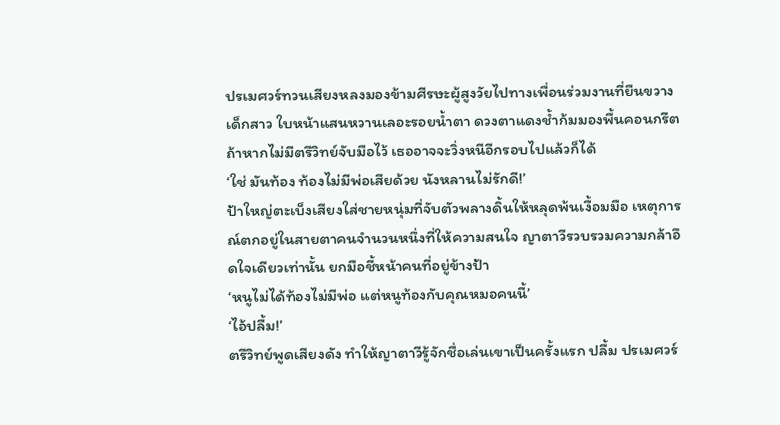ปรเมศวร์ทวนเสียงหลงมองข้ามศีรษะผู้สูงวัยไปทางเพื่อนร่วมงานที่ยืนขวางเด็กสาว ใบหน้าแสนหวานเลอะรอยน้ำตา ดวงตาแดงช้ำก้มมองพื้นคอนกรีต ถ้าหากไม่มีตรีวิทย์จับมือไว้ เธออาจจะวิ่งหนีอีกรอบไปแล้วก็ได้
‘ใช่ มันท้อง ท้องไม่มีพ่อเสียด้วย นังหลานไม่รักดี!’
ป้าใหญ่ตะเบ็งเสียงใส่ชายหนุ่มที่จับตัวพลางดิ้นให้หลุดพ้นเงื้อมมือ เหตุการณ์ตกอยู่ในสายตาคนจำนวนหนึ่งที่ให้ความสนใจ ญาตาวีรวบรวมความกล้าอึดใจเดียวเท่านั้น ยกมือชี้หน้าคนที่อยู่ข้างป้า
‘หนูไม่ได้ท้องไม่มีพ่อ แต่หนูท้องกับคุณหมอคนนี้’
‘ไอ้ปลื้ม!’
ตรีวิทย์พูดเสียงดัง ทำให้ญาตาวีรู้จักชื่อเล่นเขาเป็นครั้งแรก ปลื้ม ปรเมศวร์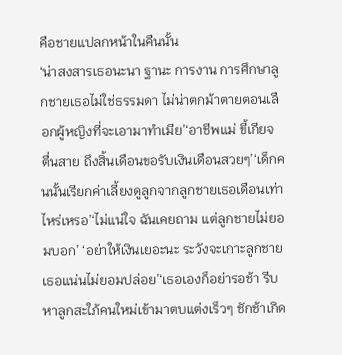คือชายแปลกหน้าในคืนนั้น
‘น่าสงสารเธอนะนา ฐานะ การงาน การศึกษาลูกชายเธอไม่ใช่ธรรมดา ไม่น่าตกม้าตายตอนเลือกผู้หญิงที่จะเอามาทำเมีย’‘อาชีพแม่ ขี้เกียจ ตื่นสาย ถึงสิ้นเดือนขอรับเงินเดือนสวยๆ’‘เด็กคนนั้นเรียกค่าเลี้ยงดูลูกจากลูกชายเธอเดือนเท่าไหร่เหรอ’‘ไม่แน่ใจ ฉันเคยถาม แต่ลูกชายไม่ยอมบอก’ ‘อย่าให้เงินเยอะนะ ระวังจะเกาะลูกชายเธอแน่นไม่ยอมปล่อย’‘เธอเองก็อย่ารอช้า รีบหาลูกสะใภ้คนใหม่เข้ามาตบแต่งเร็วๆ ชักช้าเกิด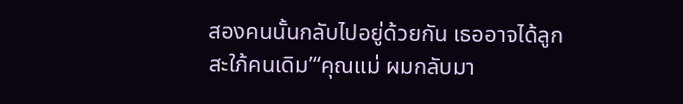สองคนนั้นกลับไปอยู่ด้วยกัน เธออาจได้ลูกสะใภ้คนเดิม’“คุณแม่ ผมกลับมา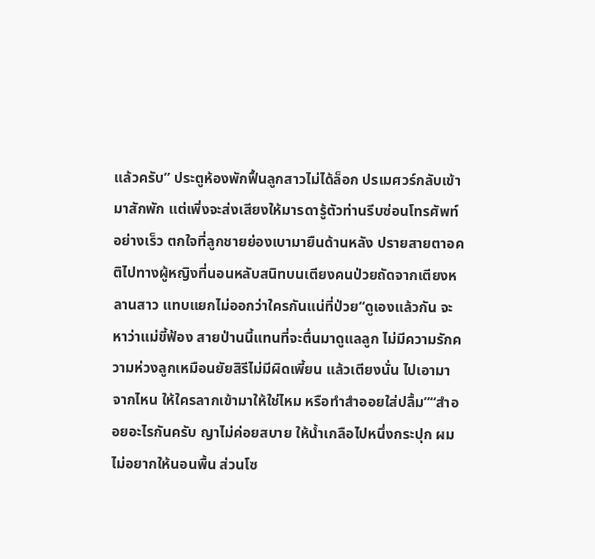แล้วครับ” ประตูห้องพักฟื้นลูกสาวไม่ได้ล็อก ปรเมศวร์กลับเข้ามาสักพัก แต่เพิ่งจะส่งเสียงให้มารดารู้ตัวท่านรีบซ่อนโทรศัพท์อย่างเร็ว ตกใจที่ลูกชายย่องเบามายืนด้านหลัง ปรายสายตาอคติไปทางผู้หญิงที่นอนหลับสนิทบนเตียงคนป่วยถัดจากเตียงหลานสาว แทบแยกไม่ออกว่าใครกันแน่ที่ป่วย“ดูเองแล้วกัน จะหาว่าแม่ขี้ฟ้อง สายป่านนี้แทนที่จะตื่นมาดูแลลูก ไม่มีความรักความห่วงลูกเหมือนยัยสิรีไม่มีผิดเพี้ยน แล้วเตียงนั่น ไปเอามาจากไหน ให้ใครลากเข้ามาให้ใช่ไหม หรือทำสำออยใส่ปลื้ม”“สำออยอะไรกันครับ ญาไม่ค่อยสบาย ให้น้ำเกลือไปหนึ่งกระปุก ผมไม่อยากให้นอนพื้น ส่วนโซ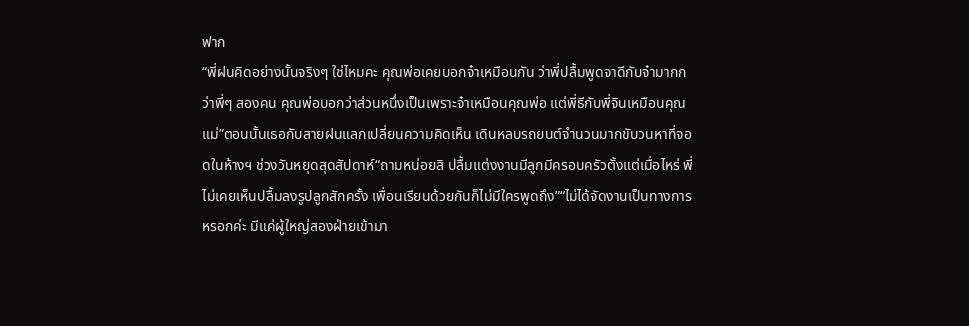ฟาก
“พี่ฝนคิดอย่างนั้นจริงๆ ใช่ไหมคะ คุณพ่อเคยบอกจ๋าเหมือนกัน ว่าพี่ปลื้มพูดจาดีกับจ๋ามากกว่าพี่ๆ สองคน คุณพ่อบอกว่าส่วนหนึ่งเป็นเพราะจ๋าเหมือนคุณพ่อ แต่พี่ธีกับพี่จินเหมือนคุณแม่”ตอนนั้นเธอกับสายฝนแลกเปลี่ยนความคิดเห็น เดินหลบรถยนต์จำนวนมากขับวนหาที่จอดในห้างฯ ช่วงวันหยุดสุดสัปดาห์“ถามหน่อยสิ ปลื้มแต่งงานมีลูกมีครอบครัวตั้งแต่เมื่อไหร่ พี่ไม่เคยเห็นปลื้มลงรูปลูกสักครั้ง เพื่อนเรียนด้วยกันก็ไม่มีใครพูดถึง”“ไม่ได้จัดงานเป็นทางการหรอกค่ะ มีแค่ผู้ใหญ่สองฝ่ายเข้ามา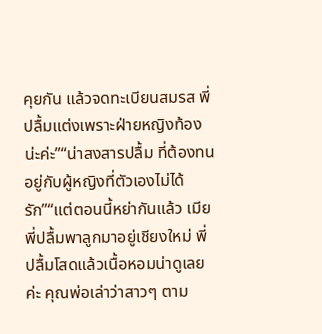คุยกัน แล้วจดทะเบียนสมรส พี่ปลื้มแต่งเพราะฝ่ายหญิงท้องน่ะค่ะ”“น่าสงสารปลื้ม ที่ต้องทนอยู่กับผู้หญิงที่ตัวเองไม่ได้รัก”“แต่ตอนนี้หย่ากันแล้ว เมียพี่ปลื้มพาลูกมาอยู่เชียงใหม่ พี่ปลื้มโสดแล้วเนื้อหอมน่าดูเลยค่ะ คุณพ่อเล่าว่าสาวๆ ตาม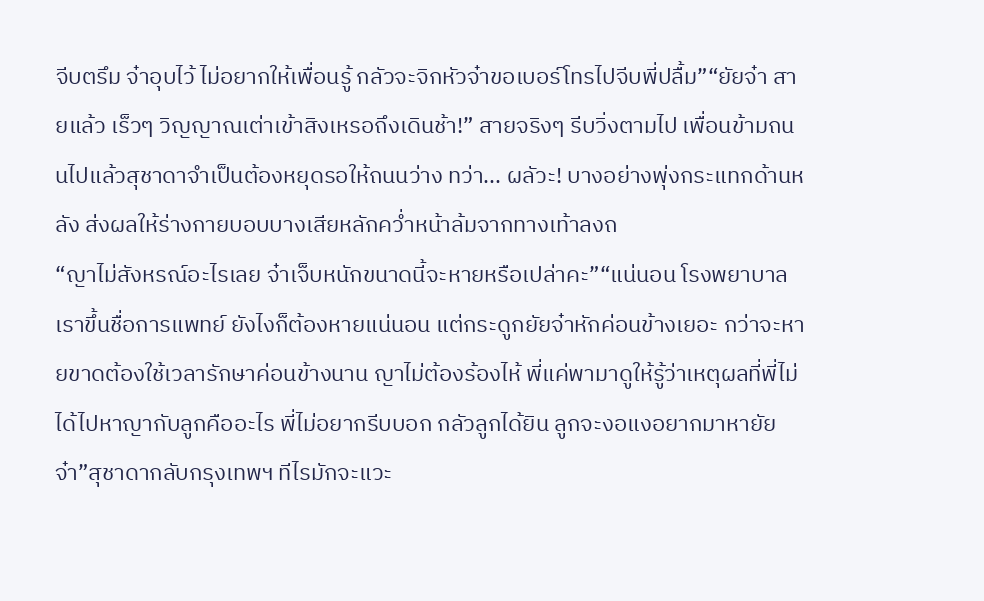จีบตรึม จ๋าอุบไว้ ไม่อยากให้เพื่อนรู้ กลัวจะจิกหัวจ๋าขอเบอร์โทรไปจีบพี่ปลื้ม”“ยัยจ๋า สายแล้ว เร็วๆ วิญญาณเต่าเข้าสิงเหรอถึงเดินช้า!” สายจริงๆ รีบวิ่งตามไป เพื่อนข้ามถนนไปแล้วสุชาดาจำเป็นต้องหยุดรอให้ถนนว่าง ทว่า... ผลัวะ! บางอย่างพุ่งกระแทกด้านหลัง ส่งผลให้ร่างกายบอบบางเสียหลักคว่ำหน้าล้มจากทางเท้าลงถ
“ญาไม่สังหรณ์อะไรเลย จ๋าเจ็บหนักขนาดนี้จะหายหรือเปล่าคะ”“แน่นอน โรงพยาบาลเราขึ้นชื่อการแพทย์ ยังไงก็ต้องหายแน่นอน แต่กระดูกยัยจ๋าหักค่อนข้างเยอะ กว่าจะหายขาดต้องใช้เวลารักษาค่อนข้างนาน ญาไม่ต้องร้องไห้ พี่แค่พามาดูให้รู้ว่าเหตุผลที่พี่ไม่ได้ไปหาญากับลูกคืออะไร พี่ไม่อยากรีบบอก กลัวลูกได้ยิน ลูกจะงอแงอยากมาหายัยจ๋า”สุชาดากลับกรุงเทพฯ ทีไรมักจะแวะ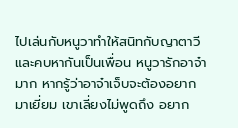ไปเล่นกับหนูวาทำให้สนิทกับญาตาวีและคบหากันเป็นเพื่อน หนูวารักอาจ๋ามาก หากรู้ว่าอาจ๋าเจ็บจะต้องอยากมาเยี่ยม เขาเลี่ยงไม่พูดถึง อยาก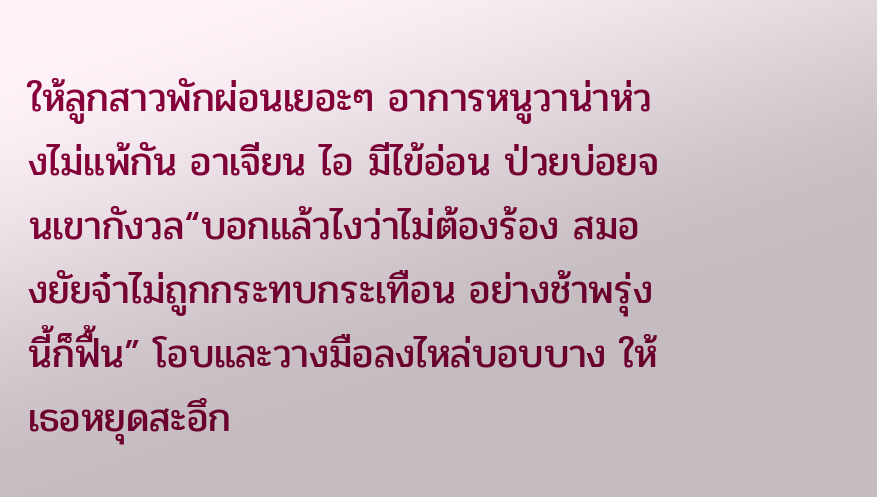ให้ลูกสาวพักผ่อนเยอะๆ อาการหนูวาน่าห่วงไม่แพ้กัน อาเจียน ไอ มีไข้อ่อน ป่วยบ่อยจนเขากังวล“บอกแล้วไงว่าไม่ต้องร้อง สมองยัยจ๋าไม่ถูกกระทบกระเทือน อย่างช้าพรุ่งนี้ก็ฟื้น” โอบและวางมือลงไหล่บอบบาง ให้เธอหยุดสะอึก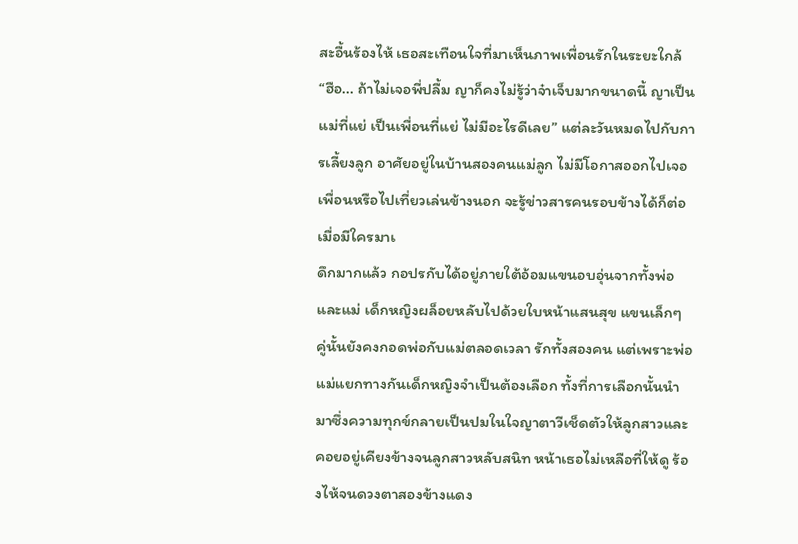สะอื้นร้องไห้ เธอสะเทือนใจที่มาเห็นภาพเพื่อนรักในระยะใกล้“ฮือ... ถ้าไม่เจอพี่ปลื้ม ญาก็คงไม่รู้ว่าจ๋าเจ็บมากขนาดนี้ ญาเป็นแม่ที่แย่ เป็นเพื่อนที่แย่ ไม่มีอะไรดีเลย” แต่ละวันหมดไปกับการเลี้ยงลูก อาศัยอยู่ในบ้านสองคนแม่ลูก ไม่มีโอกาสออกไปเจอเพื่อนหรือไปเที่ยวเล่นข้างนอก จะรู้ข่าวสารคนรอบข้างได้ก็ต่อเมื่อมีใครมาเ
ดึกมากแล้ว กอปรกับได้อยู่ภายใต้อ้อมแขนอบอุ่นจากทั้งพ่อและแม่ เด็กหญิงผล็อยหลับไปด้วยใบหน้าแสนสุข แขนเล็กๆ คู่นั้นยังคงกอดพ่อกับแม่ตลอดเวลา รักทั้งสองคน แต่เพราะพ่อแม่แยกทางกันเด็กหญิงจำเป็นต้องเลือก ทั้งที่การเลือกนั้นนำมาซึ่งความทุกข์กลายเป็นปมในใจญาตาวีเช็ดตัวให้ลูกสาวและคอยอยู่เคียงข้างจนลูกสาวหลับสนิท หน้าเธอไม่เหลือที่ให้ดู ร้องไห้จนดวงตาสองข้างแดง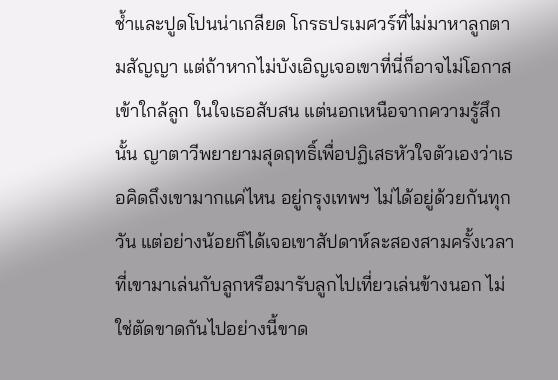ช้ำและปูดโปนน่าเกลียด โกรธปรเมศวร์ที่ไม่มาหาลูกตามสัญญา แต่ถ้าหากไม่บังเอิญเจอเขาที่นี่ก็อาจไม่โอกาสเข้าใกล้ลูก ในใจเธอสับสน แต่นอกเหนือจากความรู้สึกนั้น ญาตาวีพยายามสุดฤทธิ์เพื่อปฏิเสธหัวใจตัวเองว่าเธอคิดถึงเขามากแค่ไหน อยู่กรุงเทพฯ ไม่ได้อยู่ด้วยกันทุกวัน แต่อย่างน้อยก็ได้เจอเขาสัปดาห์ละสองสามครั้งเวลาที่เขามาเล่นกับลูกหรือมารับลูกไปเที่ยวเล่นข้างนอก ไม่ใช่ตัดขาดกันไปอย่างนี้ขาด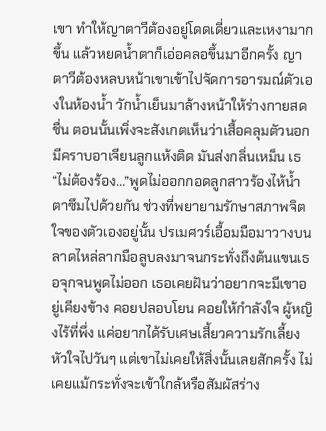เขา ทำให้ญาตาวีต้องอยู่โดดเดี่ยวและเหงามากขึ้น แล้วหยดน้ำตาก็เอ่อคลอขึ้นมาอีกครั้ง ญาตาวีต้องหลบหน้าเขาเข้าไปจัดการอารมณ์ตัวเองในห้องน้ำ วักน้ำเย็นมาล้างหน้าให้ร่างกายสดชื่น ตอนนั้นเพิ่งจะสังเกตเห็นว่าเสื้อคลุมตัวนอกมีคราบอาเจียนลูกแห้งติด มันส่งกลิ่นเหม็น เธ
“ไม่ต้องร้อง...”พูดไม่ออกกอดลูกสาวร้องไห้น้ำตาซึมไปด้วยกัน ช่วงที่พยายามรักษาสภาพจิตใจของตัวเองอยู่นั้น ปรเมศวร์เอื้อมมือมาวางบนลาดไหล่ลากมือลูบลงมาจนกระทั่งถึงต้นแขนเธอจุกจนพูดไม่ออก เธอเคยฝันว่าอยากจะมีเขาอยู่เคียงข้าง คอยปลอบโยน คอยให้กำลังใจ ผู้หญิงไร้ที่พึ่ง แค่อยากได้รับเศษเสี้ยวความรักเลี้ยงหัวใจไปวันๆ แต่เขาไม่เคยให้สิ่งนั้นเลยสักครั้ง ไม่เคยแม้กระทั่งจะเข้าใกล้หรือสัมผัสร่าง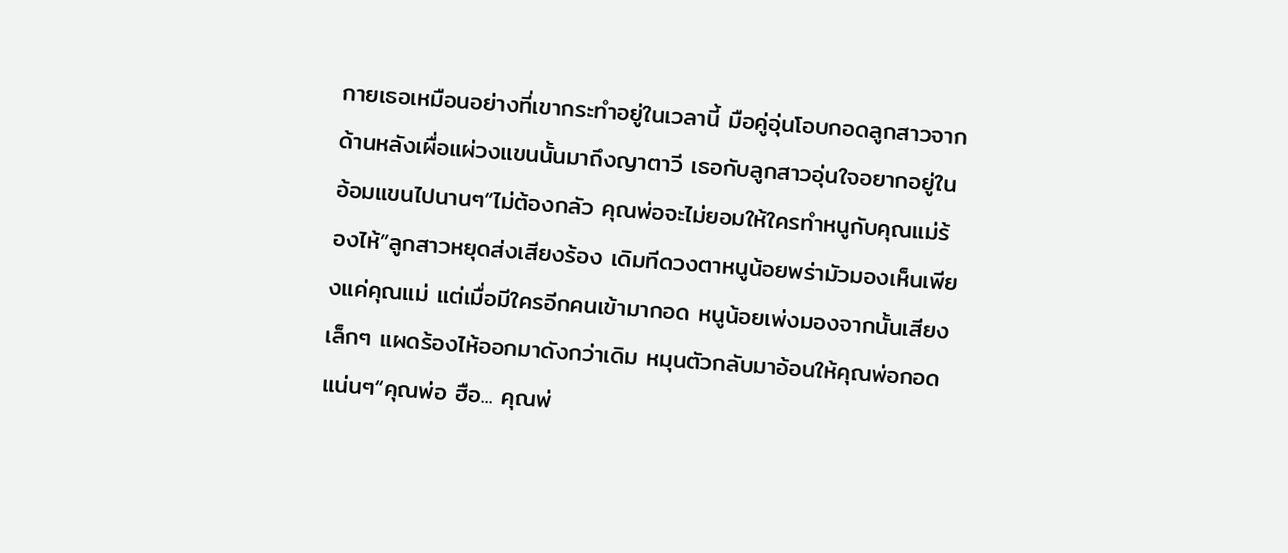กายเธอเหมือนอย่างที่เขากระทำอยู่ในเวลานี้ มือคู่อุ่นโอบกอดลูกสาวจากด้านหลังเผื่อแผ่วงแขนนั้นมาถึงญาตาวี เธอกับลูกสาวอุ่นใจอยากอยู่ในอ้อมแขนไปนานๆ“ไม่ต้องกลัว คุณพ่อจะไม่ยอมให้ใครทำหนูกับคุณแม่ร้องไห้”ลูกสาวหยุดส่งเสียงร้อง เดิมทีดวงตาหนูน้อยพร่ามัวมองเห็นเพียงแค่คุณแม่ แต่เมื่อมีใครอีกคนเข้ามากอด หนูน้อยเพ่งมองจากนั้นเสียงเล็กๆ แผดร้องไห้ออกมาดังกว่าเดิม หมุนตัวกลับมาอ้อนให้คุณพ่อกอดแน่นๆ“คุณพ่อ ฮือ... คุณพ่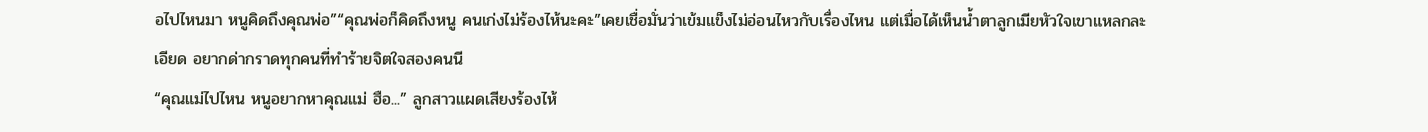อไปไหนมา หนูคิดถึงคุณพ่อ”“คุณพ่อก็คิดถึงหนู คนเก่งไม่ร้องไห้นะคะ”เคยเชื่อมั่นว่าเข้มแข็งไม่อ่อนไหวกับเรื่องไหน แต่เมื่อได้เห็นน้ำตาลูกเมียหัวใจเขาแหลกละเอียด อยากด่ากราดทุกคนที่ทำร้ายจิตใจสองคนนี
“คุณแม่ไปไหน หนูอยากหาคุณแม่ ฮือ...” ลูกสาวแผดเสียงร้องไห้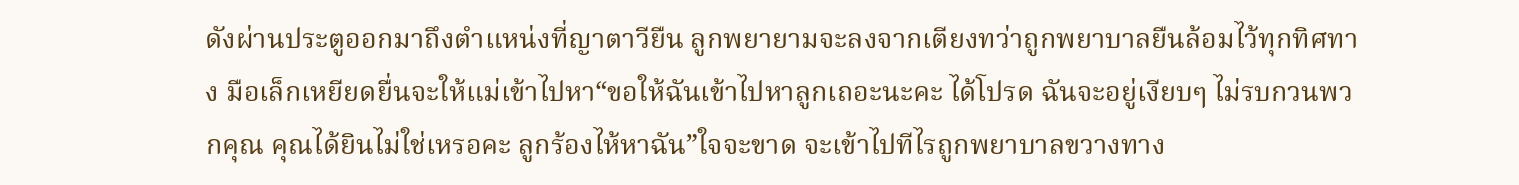ดังผ่านประตูออกมาถึงตำแหน่งที่ญาตาวียืน ลูกพยายามจะลงจากเตียงทว่าถูกพยาบาลยืนล้อมไว้ทุกทิศทาง มือเล็กเหยียดยื่นจะให้แม่เข้าไปหา“ขอให้ฉันเข้าไปหาลูกเถอะนะคะ ได้โปรด ฉันจะอยู่เงียบๆ ไม่รบกวนพวกคุณ คุณได้ยินไม่ใช่เหรอคะ ลูกร้องไห้หาฉัน”ใจจะขาด จะเข้าไปทีไรถูกพยาบาลขวางทาง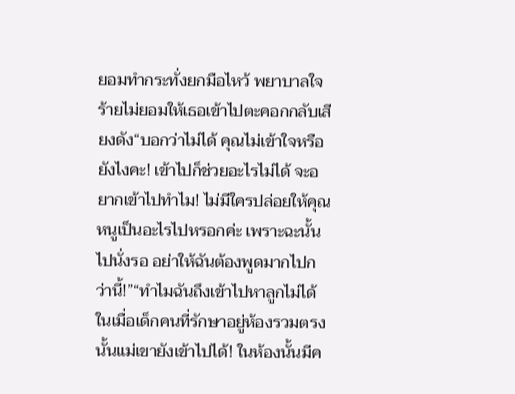ยอมทำกระทั่งยกมือไหว้ พยาบาลใจร้ายไม่ยอมให้เธอเข้าไปตะคอกกลับเสียงดัง“บอกว่าไม่ได้ คุณไม่เข้าใจหรือยังไงคะ! เข้าไปก็ช่วยอะไรไม่ได้ จะอยากเข้าไปทำไม! ไม่มีใครปล่อยให้คุณหนูเป็นอะไรไปหรอกค่ะ เพราะฉะนั้นไปนั่งรอ อย่าให้ฉันต้องพูดมากไปกว่านี้!”“ทำไมฉันถึงเข้าไปหาลูกไม่ได้ ในเมื่อเด็กคนที่รักษาอยู่ห้องรวมตรงนั้นแม่เขายังเข้าไปได้! ในห้องนั้นมีค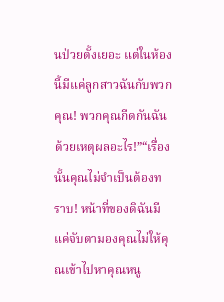นป่วยตั้งเยอะ แต่ในห้องนี้มีแค่ลูกสาวฉันกับพวกคุณ! พวกคุณกีดกันฉันด้วยเหตุผลอะไร!”“เรื่องนั้นคุณไม่จำเป็นต้องทราบ! หน้าที่ของดิฉันมีแค่จับตามองคุณไม่ให้คุณเข้าไปหาคุณหนู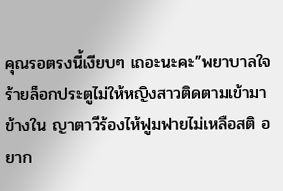คุณรอตรงนี้เงียบๆ เถอะนะคะ”พยาบาลใจร้ายล็อกประตูไม่ให้หญิงสาวติดตามเข้ามาข้างใน ญาตาวีร้องไห้ฟูมฟายไม่เหลือสติ อยาก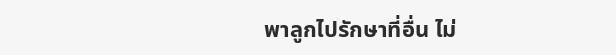พาลูกไปรักษาที่อื่น ไม่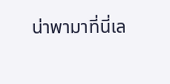น่าพามาที่นี่เล